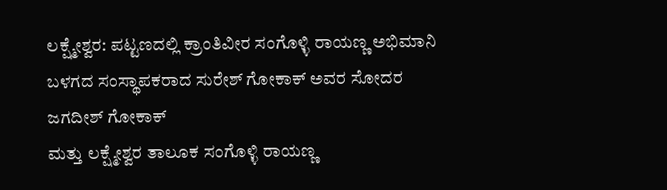ಲಕ್ಷ್ಮೇಶ್ವರ: ಪಟ್ಟಣದಲ್ಲಿ ಕ್ರಾಂತಿವೀರ ಸಂಗೊಳ್ಳಿ ರಾಯಣ್ಣ ಅಭಿಮಾನಿ ಬಳಗದ ಸಂಸ್ಥಾಪಕರಾದ ಸುರೇಶ್ ಗೋಕಾಕ್ ಅವರ ಸೋದರ ಜಗದೀಶ್ ಗೋಕಾಕ್
ಮತ್ತು ಲಕ್ಷ್ಮೇಶ್ವರ ತಾಲೂಕ ಸಂಗೊಳ್ಳಿ ರಾಯಣ್ಣ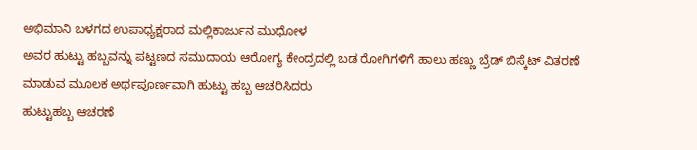ಅಭಿಮಾನಿ ಬಳಗದ ಉಪಾಧ್ಯಕ್ಷರಾದ ಮಲ್ಲಿಕಾರ್ಜುನ ಮುಧೋಳ
ಅವರ ಹುಟ್ಟು ಹಬ್ಬವನ್ನು ಪಟ್ಟಣದ ಸಮುದಾಯ ಆರೋಗ್ಯ ಕೇಂದ್ರದಲ್ಲಿ ಬಡ ರೋಗಿಗಳಿಗೆ ಹಾಲು ಹಣ್ಣು ಬ್ರೆಡ್ ಬಿಸ್ಕೆಟ್ ವಿತರಣೆ ಮಾಡುವ ಮೂಲಕ ಅರ್ಥಪೂರ್ಣವಾಗಿ ಹುಟ್ಟು ಹಬ್ಬ ಆಚರಿಸಿದರು
ಹುಟ್ಟುಹಬ್ಬ ಆಚರಣೆ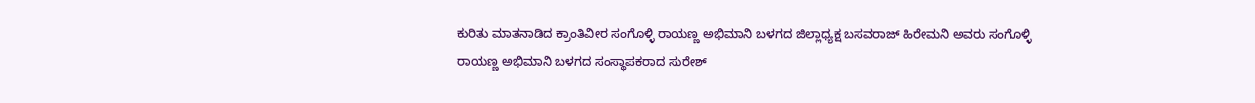ಕುರಿತು ಮಾತನಾಡಿದ ಕ್ರಾಂತಿವೀರ ಸಂಗೊಳ್ಳಿ ರಾಯಣ್ಣ ಅಭಿಮಾನಿ ಬಳಗದ ಜಿಲ್ಲಾಧ್ಯಕ್ಷ ಬಸವರಾಜ್ ಹಿರೇಮನಿ ಅವರು ಸಂಗೊಳ್ಳಿ ರಾಯಣ್ಣ ಅಭಿಮಾನಿ ಬಳಗದ ಸಂಸ್ಥಾಪಕರಾದ ಸುರೇಶ್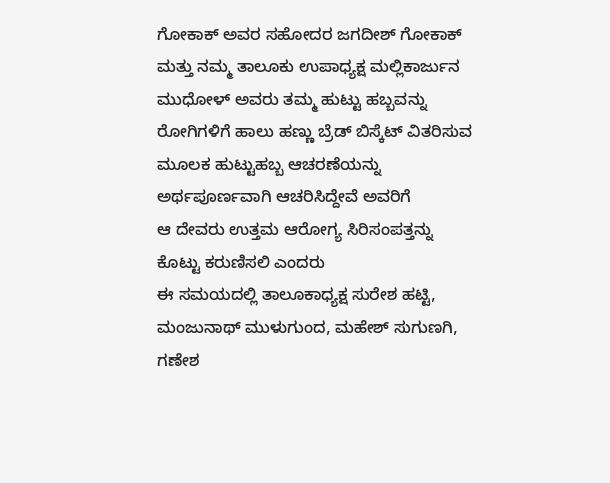ಗೋಕಾಕ್ ಅವರ ಸಹೋದರ ಜಗದೀಶ್ ಗೋಕಾಕ್ ಮತ್ತು ನಮ್ಮ ತಾಲೂಕು ಉಪಾಧ್ಯಕ್ಷ ಮಲ್ಲಿಕಾರ್ಜುನ ಮುಧೋಳ್ ಅವರು ತಮ್ಮ ಹುಟ್ಟು ಹಬ್ಬವನ್ನು ರೋಗಿಗಳಿಗೆ ಹಾಲು ಹಣ್ಣು ಬ್ರೆಡ್ ಬಿಸ್ಕೆಟ್ ವಿತರಿಸುವ ಮೂಲಕ ಹುಟ್ಟುಹಬ್ಬ ಆಚರಣೆಯನ್ನು ಅರ್ಥಪೂರ್ಣವಾಗಿ ಆಚರಿಸಿದ್ದೇವೆ ಅವರಿಗೆ
ಆ ದೇವರು ಉತ್ತಮ ಆರೋಗ್ಯ ಸಿರಿಸಂಪತ್ತನ್ನು ಕೊಟ್ಟು ಕರುಣಿಸಲಿ ಎಂದರು
ಈ ಸಮಯದಲ್ಲಿ ತಾಲೂಕಾಧ್ಯಕ್ಷ ಸುರೇಶ ಹಟ್ಟಿ, ಮಂಜುನಾಥ್ ಮುಳುಗುಂದ, ಮಹೇಶ್ ಸುಗುಣಗಿ, ಗಣೇಶ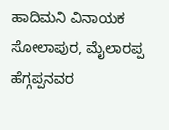ಹಾದಿಮನಿ ವಿನಾಯಕ ಸೋಲಾಪುರ, ಮೈಲಾರಪ್ಪ ಹೆಗ್ಗಪ್ಪನವರ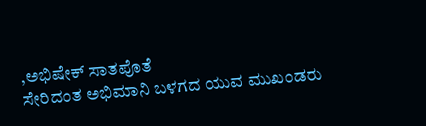,ಅಭಿಷೇಕ್ ಸಾತಪೊತೆ
ಸೇರಿದಂತ ಅಭಿಮಾನಿ ಬಳಗದ ಯುವ ಮುಖಂಡರು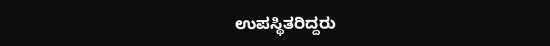ಉಪಸ್ಥಿತರಿದ್ದರು